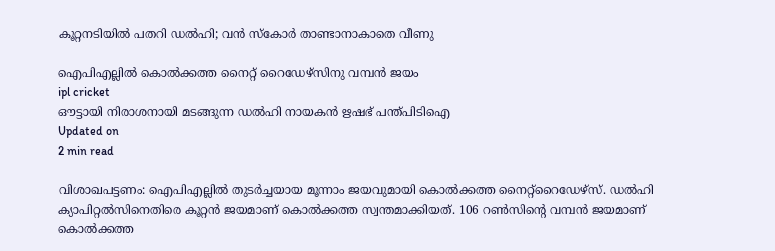കൂറ്റനടിയില്‍ പതറി ഡല്‍ഹി; വന്‍ സ്‌കോര്‍ താണ്ടാനാകാതെ വീണു

ഐപിഎല്ലില്‍ കൊല്‍ക്കത്ത നൈറ്റ് റൈഡേഴ്സിനു വമ്പന്‍ ജയം
ipl cricket
ഔട്ടായി നിരാശനായി മടങ്ങുന്ന ഡല്‍ഹി നായകന്‍ ഋഷഭ് പന്ത്പിടിഐ
Updated on
2 min read

വിശാഖപട്ടണം: ഐപിഎല്ലില്‍ തുടര്‍ച്ചയായ മൂന്നാം ജയവുമായി കൊല്‍ക്കത്ത നൈറ്റ്‌റൈഡേഴ്‌സ്. ഡല്‍ഹി ക്യാപിറ്റല്‍സിനെതിരെ കൂറ്റന്‍ ജയമാണ് കൊല്‍ക്കത്ത സ്വന്തമാക്കിയത്. 106 റണ്‍സിന്റെ വമ്പന്‍ ജയമാണ് കൊല്‍ക്കത്ത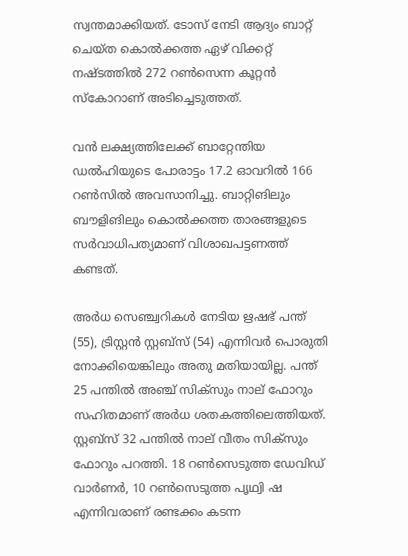സ്വന്തമാക്കിയത്. ടോസ് നേടി ആദ്യം ബാറ്റ് ചെയ്ത കൊല്‍ക്കത്ത ഏഴ് വിക്കറ്റ് നഷ്ടത്തില്‍ 272 റണ്‍സെന്ന കൂറ്റന്‍ സ്‌കോറാണ് അടിച്ചെടുത്തത്.

വന്‍ ലക്ഷ്യത്തിലേക്ക് ബാറ്റേന്തിയ ഡല്‍ഹിയുടെ പോരാട്ടം 17.2 ഓവറില്‍ 166 റണ്‍സില്‍ അവസാനിച്ചു. ബാറ്റിങിലും ബൗളിങിലും കൊല്‍ക്കത്ത താരങ്ങളുടെ സര്‍വാധിപത്യമാണ് വിശാഖപട്ടണത്ത് കണ്ടത്.

അര്‍ധ സെഞ്ച്വറികള്‍ നേടിയ ഋഷഭ് പന്ത് (55), ട്രിസ്റ്റന്‍ സ്റ്റബ്‌സ് (54) എന്നിവര്‍ പൊരുതി നോക്കിയെങ്കിലും അതു മതിയായില്ല. പന്ത് 25 പന്തില്‍ അഞ്ച് സിക്‌സും നാല് ഫോറും സഹിതമാണ് അര്‍ധ ശതകത്തിലെത്തിയത്. സ്റ്റബ്‌സ് 32 പന്തില്‍ നാല് വീതം സിക്‌സും ഫോറും പറത്തി. 18 റണ്‍സെടുത്ത ഡേവിഡ് വാര്‍ണര്‍, 10 റണ്‍സെടുത്ത പൃഥ്വി ഷ എന്നിവരാണ് രണ്ടക്കം കടന്ന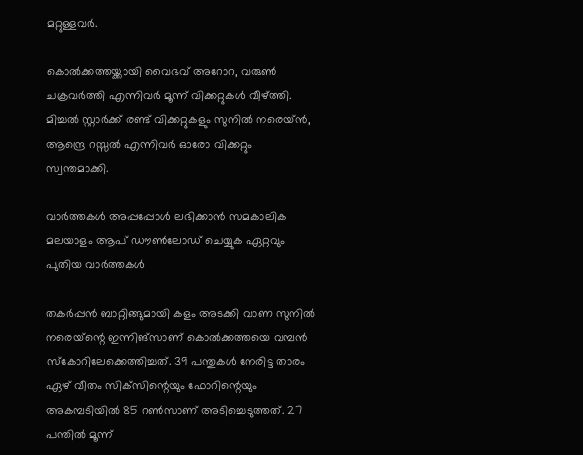മറ്റുള്ളവര്‍.

കൊല്‍ക്കത്തയ്ക്കായി വൈഭവ് അറോറ, വരുണ്‍ ചക്രവര്‍ത്തി എന്നിവര്‍ മൂന്ന് വിക്കറ്റുകള്‍ വീഴ്ത്തി. മിച്ചല്‍ സ്റ്റാര്‍ക്ക് രണ്ട് വിക്കറ്റുകളും സുനില്‍ നരെയ്ന്‍, ആന്ദ്രെ റസ്സല്‍ എന്നിവര്‍ ഓരോ വിക്കറ്റും സ്വന്തമാക്കി.

വാര്‍ത്തകള്‍ അപ്പപ്പോള്‍ ലഭിക്കാന്‍ സമകാലിക മലയാളം ആപ് ഡൗണ്‍ലോഡ് ചെയ്യുക ഏറ്റവും പുതിയ വാര്‍ത്തകള്‍

തകര്‍പ്പന്‍ ബാറ്റിങ്ങുമായി കളം അടക്കി വാണ സുനില്‍ നരെയ്‌ന്റെ ഇന്നിങ്സാണ് കൊല്‍ക്കത്തയെ വമ്പന്‍ സ്‌കോറിലേക്കെത്തിച്ചത്. 39 പന്തുകള്‍ നേരിട്ട താരം ഏഴ് വീതം സിക്‌സിന്റെയും ഫോറിന്റെയും അകമ്പടിയില്‍ 85 റണ്‍സാണ് അടിച്ചെടുത്തത്. 27 പന്തില്‍ മൂന്ന്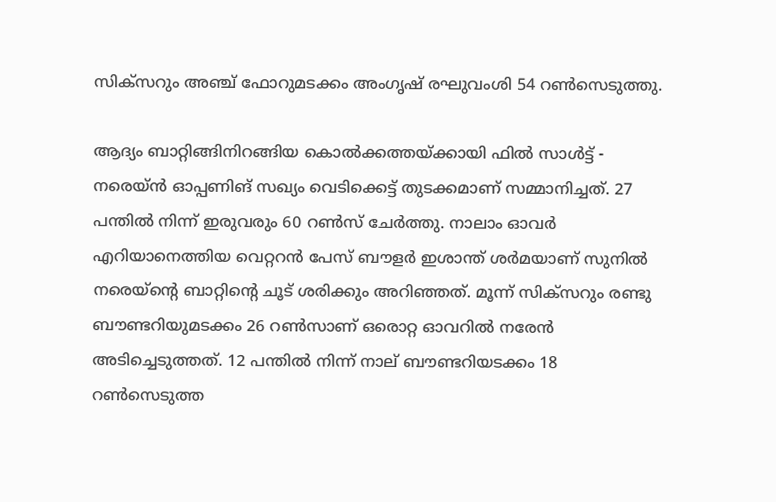സിക്‌സറും അഞ്ച് ഫോറുമടക്കം അംഗൃഷ് രഘുവംശി 54 റണ്‍സെടുത്തു.

ആദ്യം ബാറ്റിങ്ങിനിറങ്ങിയ കൊല്‍ക്കത്തയ്ക്കായി ഫില്‍ സാള്‍ട്ട് - നരെയ്ന്‍ ഓപ്പണിങ് സഖ്യം വെടിക്കെട്ട് തുടക്കമാണ് സമ്മാനിച്ചത്. 27 പന്തില്‍ നിന്ന് ഇരുവരും 60 റണ്‍സ് ചേര്‍ത്തു. നാലാം ഓവര്‍ എറിയാനെത്തിയ വെറ്ററന്‍ പേസ് ബൗളര്‍ ഇശാന്ത് ശര്‍മയാണ് സുനില്‍ നരെയ്‌ന്റെ ബാറ്റിന്റെ ചൂട് ശരിക്കും അറിഞ്ഞത്. മൂന്ന് സിക്സറും രണ്ടു ബൗണ്ടറിയുമടക്കം 26 റണ്‍സാണ് ഒരൊറ്റ ഓവറില്‍ നരേന്‍ അടിച്ചെടുത്തത്. 12 പന്തില്‍ നിന്ന് നാല് ബൗണ്ടറിയടക്കം 18 റണ്‍സെടുത്ത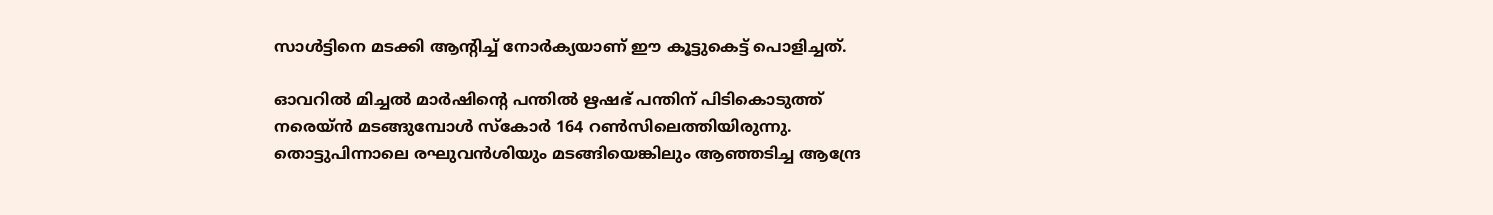സാള്‍ട്ടിനെ മടക്കി ആന്റിച്ച് നോര്‍ക്യയാണ് ഈ കൂട്ടുകെട്ട് പൊളിച്ചത്.

ഓവറില്‍ മിച്ചല്‍ മാര്‍ഷിന്റെ പന്തില്‍ ഋഷഭ് പന്തിന് പിടികൊടുത്ത് നരെയ്ന്‍ മടങ്ങുമ്പോള്‍ സ്‌കോര്‍ 164 റണ്‍സിലെത്തിയിരുന്നു. തൊട്ടുപിന്നാലെ രഘുവന്‍ശിയും മടങ്ങിയെങ്കിലും ആഞ്ഞടിച്ച ആന്ദ്രേ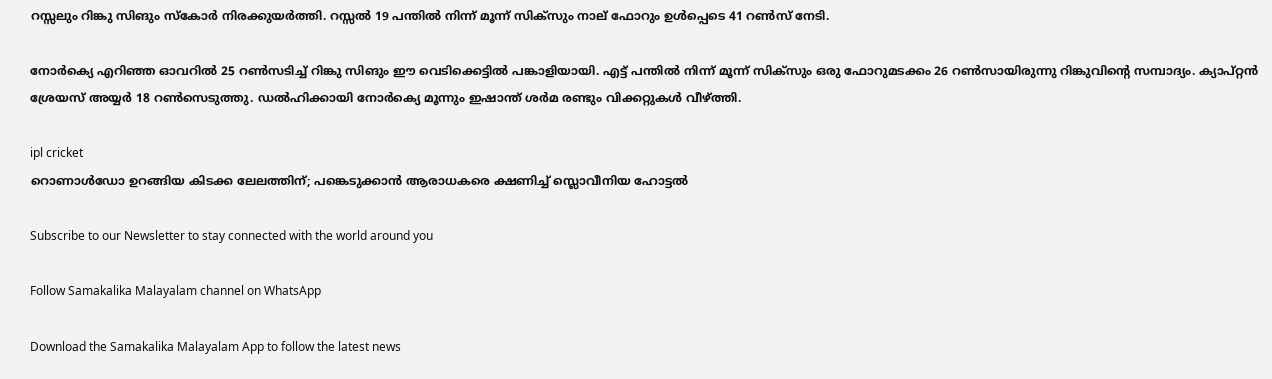റസ്സലും റിങ്കു സിങും സ്‌കോര്‍ നിരക്കുയര്‍ത്തി. റസ്സല്‍ 19 പന്തില്‍ നിന്ന് മൂന്ന് സിക്‌സും നാല് ഫോറും ഉള്‍പ്പെടെ 41 റണ്‍സ് നേടി.

നോര്‍ക്യെ എറിഞ്ഞ ഓവറില്‍ 25 റണ്‍സടിച്ച് റിങ്കു സിങും ഈ വെടിക്കെട്ടില്‍ പങ്കാളിയായി. എട്ട് പന്തില്‍ നിന്ന് മൂന്ന് സിക്‌സും ഒരു ഫോറുമടക്കം 26 റണ്‍സായിരുന്നു റിങ്കുവിന്റെ സമ്പാദ്യം. ക്യാപ്റ്റന്‍ ശ്രേയസ് അയ്യര്‍ 18 റണ്‍സെടുത്തു. ഡല്‍ഹിക്കായി നോര്‍ക്യെ മൂന്നും ഇഷാന്ത് ശര്‍മ രണ്ടും വിക്കറ്റുകള്‍ വീഴ്ത്തി.

ipl cricket
റൊണാള്‍ഡോ ഉറങ്ങിയ കിടക്ക ലേലത്തിന്; പങ്കെടുക്കാന്‍ ആരാധകരെ ക്ഷണിച്ച് സ്ലൊവീനിയ ഹോട്ടൽ

Subscribe to our Newsletter to stay connected with the world around you

Follow Samakalika Malayalam channel on WhatsApp

Download the Samakalika Malayalam App to follow the latest news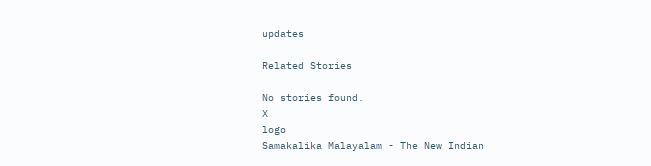updates

Related Stories

No stories found.
X
logo
Samakalika Malayalam - The New Indian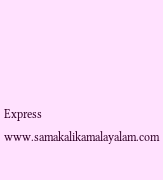Express
www.samakalikamalayalam.com